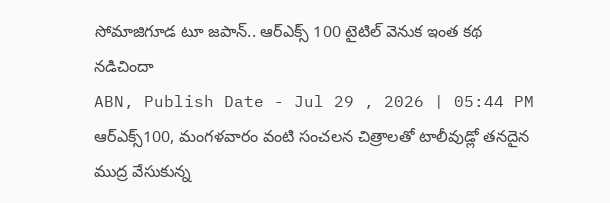సోమాజిగూడ టూ జపాన్.. ఆర్ఎక్స్ 100 టైటిల్ వెనుక ఇంత కథ నడిచిందా
ABN, Publish Date - Jul 29 , 2026 | 05:44 PM
ఆర్ఎక్స్100, మంగళవారం వంటి సంచలన చిత్రాలతో టాలీవుడ్లో తనదైన ముద్ర వేసుకున్న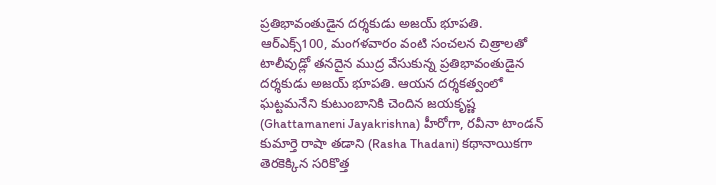ప్రతిభావంతుడైన దర్శకుడు అజయ్ భూపతి.
ఆర్ఎక్స్100, మంగళవారం వంటి సంచలన చిత్రాలతో టాలీవుడ్లో తనదైన ముద్ర వేసుకున్న ప్రతిభావంతుడైన దర్శకుడు అజయ్ భూపతి. ఆయన దర్శకత్వంలో ఘట్టమనేని కుటుంబానికి చెందిన జయకృష్ణ (Ghattamaneni Jayakrishna) హీరోగా, రవీనా టాండన్ కుమార్తె రాషా తడాని (Rasha Thadani) కథానాయికగా తెరకెక్కిన సరికొత్త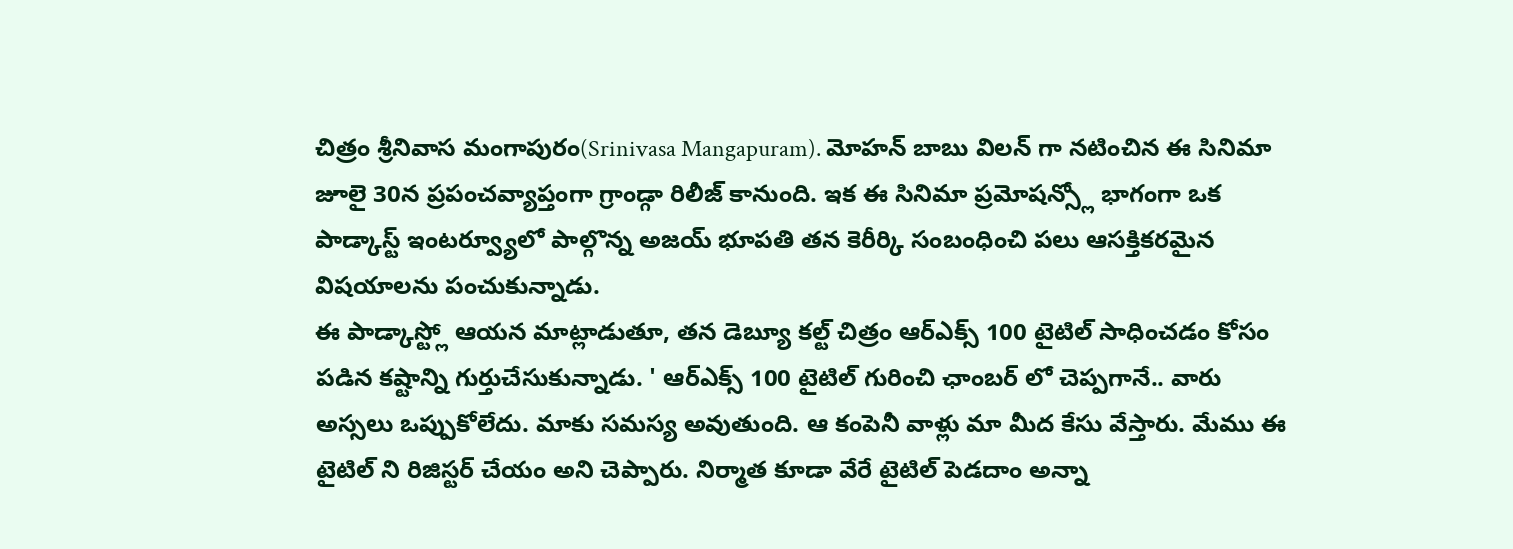చిత్రం శ్రీనివాస మంగాపురం(Srinivasa Mangapuram). మోహన్ బాబు విలన్ గా నటించిన ఈ సినిమా జూలై 30న ప్రపంచవ్యాప్తంగా గ్రాండ్గా రిలీజ్ కానుంది. ఇక ఈ సినిమా ప్రమోషన్స్లో భాగంగా ఒక పాడ్కాస్ట్ ఇంటర్వ్యూలో పాల్గొన్న అజయ్ భూపతి తన కెరీర్కి సంబంధించి పలు ఆసక్తికరమైన విషయాలను పంచుకున్నాడు.
ఈ పాడ్కాస్ట్లో ఆయన మాట్లాడుతూ, తన డెబ్యూ కల్ట్ చిత్రం ఆర్ఎక్స్ 100 టైటిల్ సాధించడం కోసం పడిన కష్టాన్ని గుర్తుచేసుకున్నాడు. ' ఆర్ఎక్స్ 100 టైటిల్ గురించి ఛాంబర్ లో చెప్పగానే.. వారు అస్సలు ఒప్పుకోలేదు. మాకు సమస్య అవుతుంది. ఆ కంపెనీ వాళ్లు మా మీద కేసు వేస్తారు. మేము ఈ టైటిల్ ని రిజిస్టర్ చేయం అని చెప్పారు. నిర్మాత కూడా వేరే టైటిల్ పెడదాం అన్నా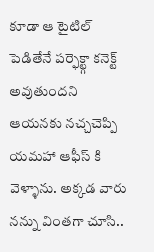కూడా ఆ టైటిల్ పెడితేనే పర్ఫెక్ట్గా కనెక్ట్ అవుతుందని ఆయనకు నచ్చచెప్పి యమహా ఆఫీస్ కి వెళ్ళాను. అక్కడ వారు నన్ను వింతగా చూసి..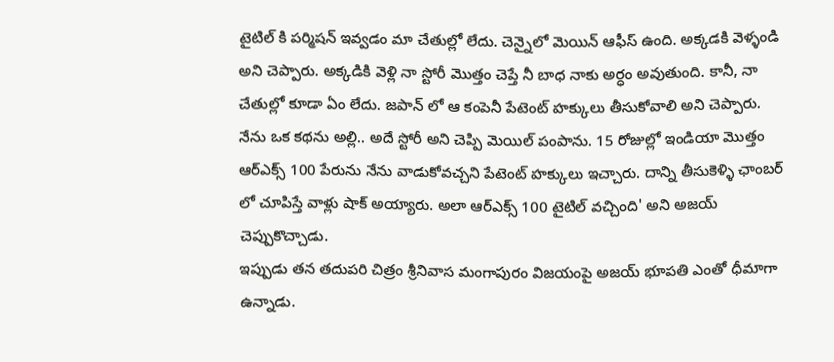టైటిల్ కి పర్మిషన్ ఇవ్వడం మా చేతుల్లో లేదు. చెన్నైలో మెయిన్ ఆఫీస్ ఉంది. అక్కడకి వెళ్ళండి అని చెప్పారు. అక్కడికి వెళ్లి నా స్టోరీ మొత్తం చెప్తే నీ బాధ నాకు అర్ధం అవుతుంది. కానీ, నా చేతుల్లో కూడా ఏం లేదు. జపాన్ లో ఆ కంపెనీ పేటెంట్ హక్కులు తీసుకోవాలి అని చెప్పారు. నేను ఒక కథను అల్లి.. అదే స్టోరీ అని చెప్పి మెయిల్ పంపాను. 15 రోజుల్లో ఇండియా మొత్తం ఆర్ఎక్స్ 100 పేరును నేను వాడుకోవచ్చని పేటెంట్ హక్కులు ఇచ్చారు. దాన్ని తీసుకెళ్ళి ఛాంబర్ లో చూపిస్తే వాళ్లు షాక్ అయ్యారు. అలా ఆర్ఎక్స్ 100 టైటిల్ వచ్చింది' అని అజయ్ చెప్పుకొచ్చాడు.
ఇప్పుడు తన తదుపరి చిత్రం శ్రీనివాస మంగాపురం విజయంపై అజయ్ భూపతి ఎంతో ధీమాగా ఉన్నాడు.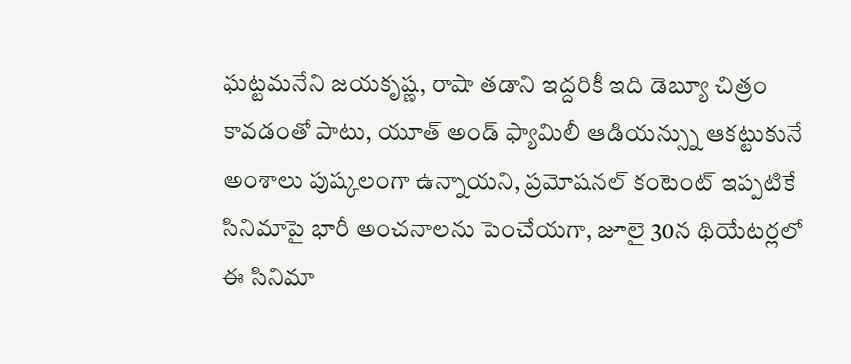ఘట్టమనేని జయకృష్ణ, రాషా తడాని ఇద్దరికీ ఇది డెబ్యూ చిత్రం కావడంతో పాటు, యూత్ అండ్ ఫ్యామిలీ ఆడియన్స్ను ఆకట్టుకునే అంశాలు పుష్కలంగా ఉన్నాయని, ప్రమోషనల్ కంటెంట్ ఇప్పటికే సినిమాపై భారీ అంచనాలను పెంచేయగా, జూలై 30న థియేటర్లలో ఈ సినిమా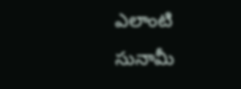ఎలాంటి సునామీ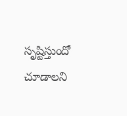సృష్టిస్తుందో చూడాలని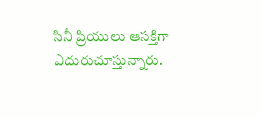సినీ ప్రియులు ఆసక్తిగా ఎదురుచూస్తున్నారు.